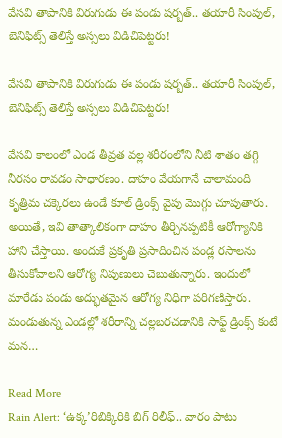వేసవి తాపానికి విరుగుడు ఈ పండు షర్బత్.. తయారీ సింపుల్‌, బెనిఫిట్స్‌ తెలిస్తే అస్సలు విడిచిపెట్టరు!

వేసవి తాపానికి విరుగుడు ఈ పండు షర్బత్.. తయారీ సింపుల్‌, బెనిఫిట్స్‌ తెలిస్తే అస్సలు విడిచిపెట్టరు!

వేసవి కాలంలో ఎండ తీవ్రత వల్ల శరీరంలోని నీటి శాతం తగ్గి నీరసం రావడం సాధారణం. దాహం వేయగానే చాలామంది కృత్రిమ చక్కెరలు ఉండే కూల్ డ్రింక్స్ వైపు మొగ్గు చూపుతారు. అయితే, ఇవి తాత్కాలికంగా దాహం తీర్చినప్పటికీ ఆరోగ్యానికి హాని చేస్తాయి. అందుకే ప్రకృతి ప్రసాదించిన పండ్ల రసాలను తీసుకోవాలని ఆరోగ్య నిపుణులు చెబుతున్నారు. ఇందులో మారేడు పండు అద్భుతమైన ఆరోగ్య నిధిగా పరిగణిస్తారు. మండుతున్న ఎండల్లో శరీరాన్ని చల్లబరచడానికి సాఫ్ట్ డ్రింక్స్ కంటే మన…

Read More
Rain Alert: ‘ఉక్క’రిబిక్కిరికి బిగ్‌ రిలీఫ్‌.. వారం పాటు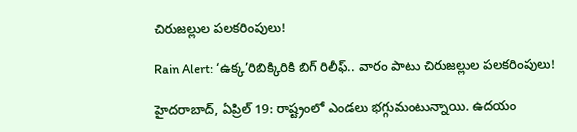చిరుజల్లుల పలకరింపులు!

Rain Alert: ‘ఉక్క’రిబిక్కిరికి బిగ్‌ రిలీఫ్‌.. వారం పాటు చిరుజల్లుల పలకరింపులు!

హైదరాబాద్‌, ఏప్రిల్‌ 19: రాష్ట్రంలో ఎండలు భగ్గుమంటున్నాయి. ఉదయం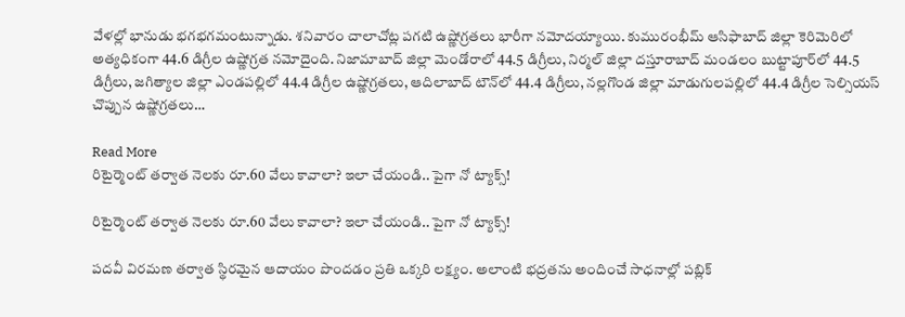వేళల్లో భానుడు భగభగమంటున్నాడు. శనివారం చాలాచోట్ల పగటి ఉష్ణోగ్రతలు భారీగా నమోదయ్యాయి. కుమురంభీమ్‌ ఆసిఫాబాద్‌ జిల్లా కెరిమెరిలో అత్యధికంగా 44.6 డిగ్రీల ఉష్ణోగ్రత నమోదైంది. నిజామాబాద్‌ జిల్లా మెండోరాలో 44.5 డిగ్రీలు, నిర్మల్‌ జిల్లా దస్తూరాబాద్‌ మండలం బుట్టాపూర్‌లో 44.5 డిగ్రీలు, జగిత్యాల జిల్లా ఎండపల్లిలో 44.4 డిగ్రీల ఉష్ణోగ్రతలు, ఆదిలాబాద్‌ టౌన్‌లో 44.4 డిగ్రీలు, నల్లగొండ జిల్లా మాడుగులపల్లిలో 44.4 డిగ్రీల సెల్సియస్‌ చొప్పున ఉష్ణోగ్రతలు…

Read More
రిటైర్మెంట్‌ తర్వాత నెలకు రూ.60 వేలు కావాలా? ఇలా చేయండి.. పైగా నో ట్యాక్స్‌!

రిటైర్మెంట్‌ తర్వాత నెలకు రూ.60 వేలు కావాలా? ఇలా చేయండి.. పైగా నో ట్యాక్స్‌!

పదవీ విరమణ తర్వాత స్థిరమైన ఆదాయం పొందడం ప్రతి ఒక్కరి లక్ష్యం. అలాంటి భద్రతను అందించే సాధనాల్లో పబ్లిక్‌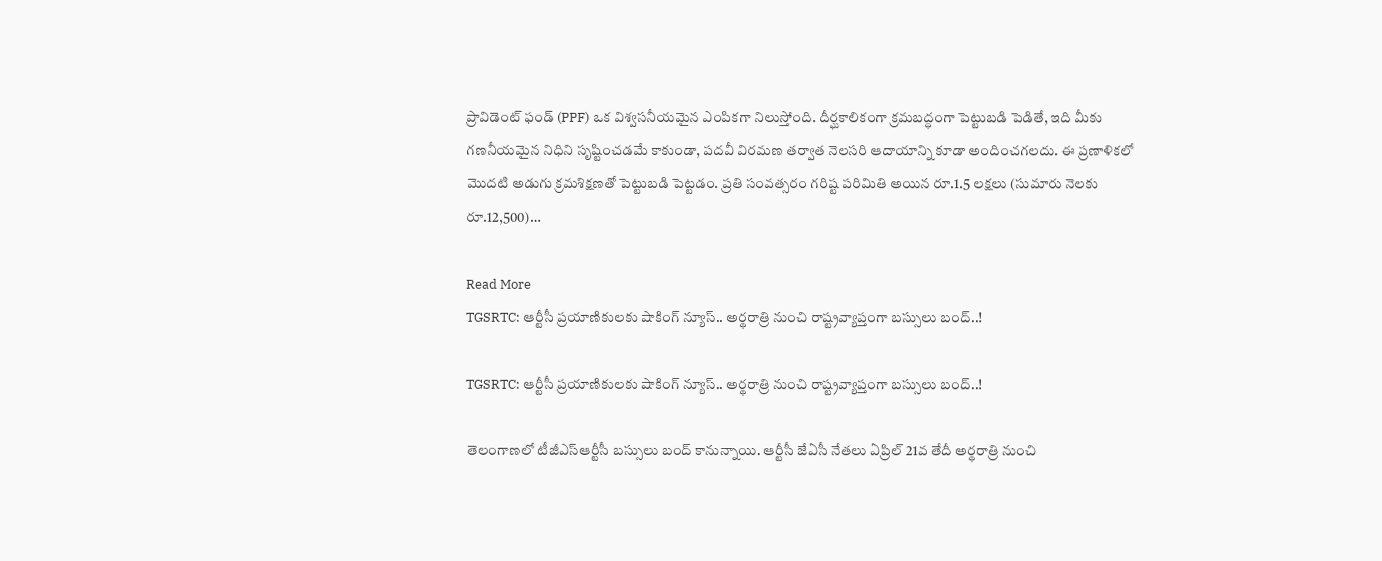ప్రావిడెంట్‌ ఫండ్‌ (PPF) ఒక విశ్వసనీయమైన ఎంపికగా నిలుస్తోంది. దీర్ఘకాలికంగా క్రమబద్ధంగా పెట్టుబడి పెడితే, ఇది మీకు గణనీయమైన నిధిని సృష్టించడమే కాకుండా, పదవీ విరమణ తర్వాత నెలసరి ఆదాయాన్ని కూడా అందించగలదు. ఈ ప్రణాళికలో మొదటి అడుగు క్రమశిక్షణతో పెట్టుబడి పెట్టడం. ప్రతి సంవత్సరం గరిష్ట పరిమితి అయిన రూ.1.5 లక్షలు (సుమారు నెలకు రూ.12,500)…

Read More
TGSRTC: ఆర్టీసీ ప్రయాణికులకు షాకింగ్ న్యూస్.. అర్థరాత్రి నుంచి రాష్ట్రవ్యాప్తంగా బస్సులు బంద్..!

TGSRTC: ఆర్టీసీ ప్రయాణికులకు షాకింగ్ న్యూస్.. అర్థరాత్రి నుంచి రాష్ట్రవ్యాప్తంగా బస్సులు బంద్..!

తెలంగాణలో టీజీఎస్‌ఆర్టీసీ బస్సులు బంద్ కానున్నాయి. ఆర్టీసీ జేఏసీ నేతలు ఏప్రిల్ 21వ తేదీ అర్థరాత్రి నుంచి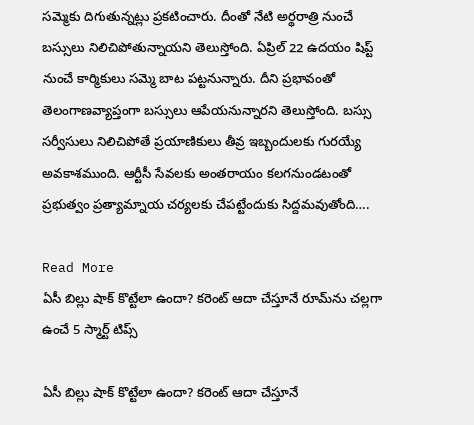సమ్మెకు దిగుతున్నట్లు ప్రకటించారు. దీంతో నేటి అర్థరాత్రి నుంచే బస్సులు నిలిచిపోతున్నాయని తెలుస్తోంది. ఏప్రిల్ 22 ఉదయం షిప్ట్ నుంచే కార్మికులు సమ్మె బాట పట్టనున్నారు. దీని ప్రభావంతో తెలంగాణవ్యాప్తంగా బస్సులు ఆపేయనున్నారని తెలుస్తోంది. బస్సు సర్వీసులు నిలిచిపోతే ప్రయాణికులు తీవ్ర ఇబ్బందులకు గురయ్యే అవకాశముంది. ఆర్టీసీ సేవలకు అంతరాయం కలగనుండటంతో ప్రభుత్వం ప్రత్యామ్నాయ చర్యలకు చేపట్టేందుకు సిద్దమవుతోంది….

Read More
ఏసీ బిల్లు షాక్ కొట్టేలా ఉందా? కరెంట్ ఆదా చేస్తూనే రూమ్‌ను చల్లగా ఉంచే 5 స్మార్ట్ టిప్స్‌

ఏసీ బిల్లు షాక్ కొట్టేలా ఉందా? కరెంట్ ఆదా చేస్తూనే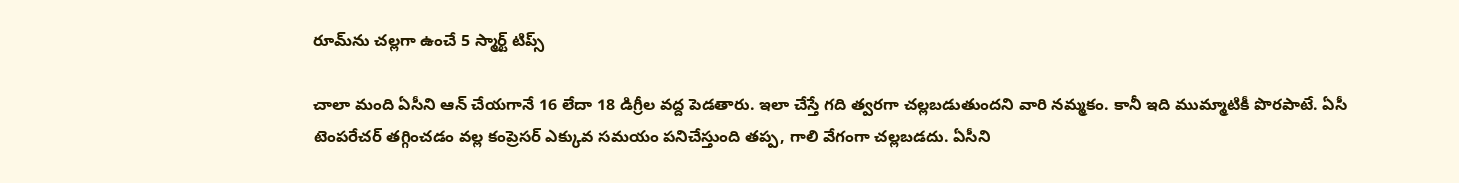రూమ్‌ను చల్లగా ఉంచే 5 స్మార్ట్ టిప్స్‌

చాలా మంది ఏసీని ఆన్ చేయగానే 16 లేదా 18 డిగ్రీల వద్ద పెడతారు. ఇలా చేస్తే గది త్వరగా చల్లబడుతుందని వారి నమ్మకం. కానీ ఇది ముమ్మాటికీ పొరపాటే. ఏసీ టెంపరేచర్ తగ్గించడం వల్ల కంప్రెసర్ ఎక్కువ సమయం పనిచేస్తుంది తప్ప, గాలి వేగంగా చల్లబడదు. ఏసీని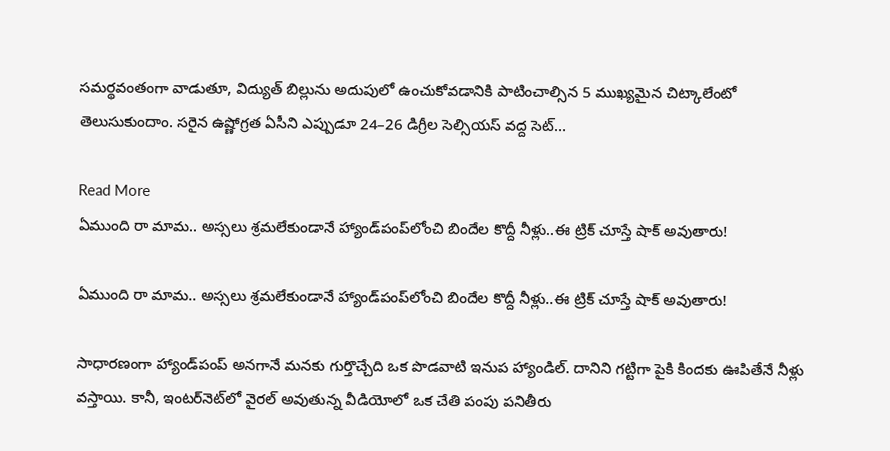సమర్థవంతంగా వాడుతూ, విద్యుత్ బిల్లును అదుపులో ఉంచుకోవడానికి పాటించాల్సిన 5 ముఖ్యమైన చిట్కాలేంటో తెలుసుకుందాం. సరైన ఉష్ణోగ్రత ఏసీని ఎప్పుడూ 24–26 డిగ్రీల సెల్సియస్ వద్ద సెట్…

Read More
ఏముంది రా మామ.. అస్సలు శ్రమలేకుండానే హ్యాండ్‌పంప్‌లోంచి బిందేల కొద్దీ నీళ్లు..ఈ ట్రిక్ చూస్తే షాక్ అవుతారు!

ఏముంది రా మామ.. అస్సలు శ్రమలేకుండానే హ్యాండ్‌పంప్‌లోంచి బిందేల కొద్దీ నీళ్లు..ఈ ట్రిక్ చూస్తే షాక్ అవుతారు!

సాధారణంగా హ్యాండ్‌పంప్ అనగానే మనకు గుర్తొచ్చేది ఒక పొడవాటి ఇనుప హ్యాండిల్. దానిని గట్టిగా పైకి కిందకు ఊపితేనే నీళ్లు వస్తాయి. కానీ, ఇంటర్‌నెట్‌లో వైరల్‌ అవుతున్న వీడియోలో ఒక చేతి పంపు పనితీరు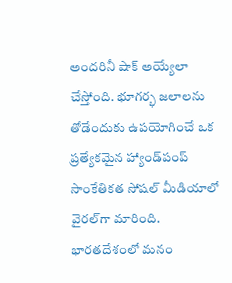అందరినీ షాక్‌ అయ్యేలా చేస్తోంది. భూగర్భ జలాలను తోడేందుకు ఉపయోగించే ఒక ప్రత్యేకమైన హ్యాండ్‌పంప్ సాంకేతికత సోషల్ మీడియాలో వైరల్‌గా మారింది. భారతదేశంలో మనం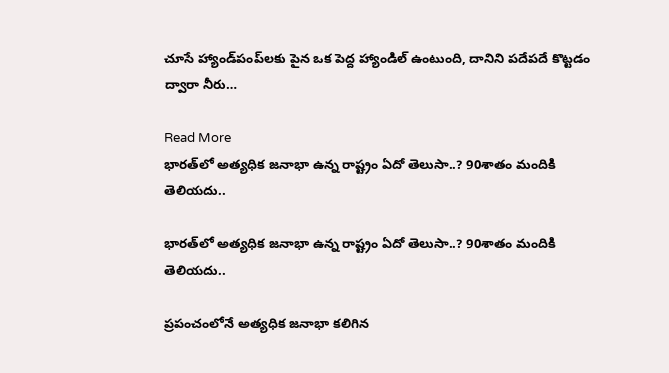చూసే హ్యాండ్‌పంప్‌లకు పైన ఒక పెద్ద హ్యాండిల్ ఉంటుంది, దానిని పదేపదే కొట్టడం ద్వారా నీరు…

Read More
భారత్‌లో అత్యధిక జనాభా ఉన్న రాష్ట్రం ఏదో తెలుసా..? 90శాతం మందికి తెలియదు..

భారత్‌లో అత్యధిక జనాభా ఉన్న రాష్ట్రం ఏదో తెలుసా..? 90శాతం మందికి తెలియదు..

ప్రపంచంలోనే అత్యధిక జనాభా కలిగిన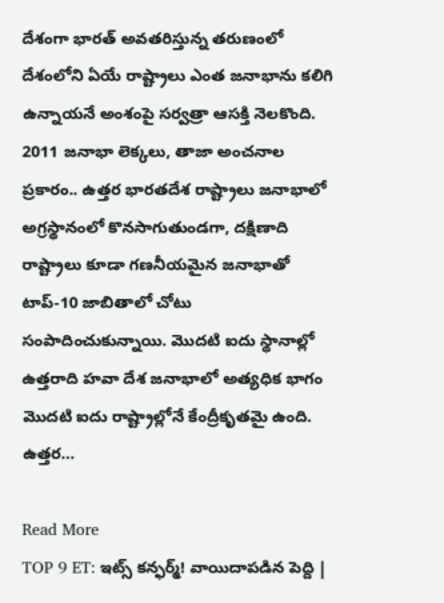దేశంగా భారత్ అవతరిస్తున్న తరుణంలో దేశంలోని ఏయే రాష్ట్రాలు ఎంత జనాభాను కలిగి ఉన్నాయనే అంశంపై సర్వత్రా ఆసక్తి నెలకొంది. 2011 జనాభా లెక్కలు, తాజా అంచనాల ప్రకారం.. ఉత్తర భారతదేశ రాష్ట్రాలు జనాభాలో అగ్రస్థానంలో కొనసాగుతుండగా, దక్షిణాది రాష్ట్రాలు కూడా గణనీయమైన జనాభాతో టాప్-10 జాబితాలో చోటు సంపాదించుకున్నాయి. మొదటి ఐదు స్థానాల్లో ఉత్తరాది హవా దేశ జనాభాలో అత్యధిక భాగం మొదటి ఐదు రాష్ట్రాల్లోనే కేంద్రీకృతమై ఉంది. ఉత్తర…

Read More
TOP 9 ET: ఇట్స్ కన్ఫర్మ్‌! వాయిదాపడిన పెద్ది |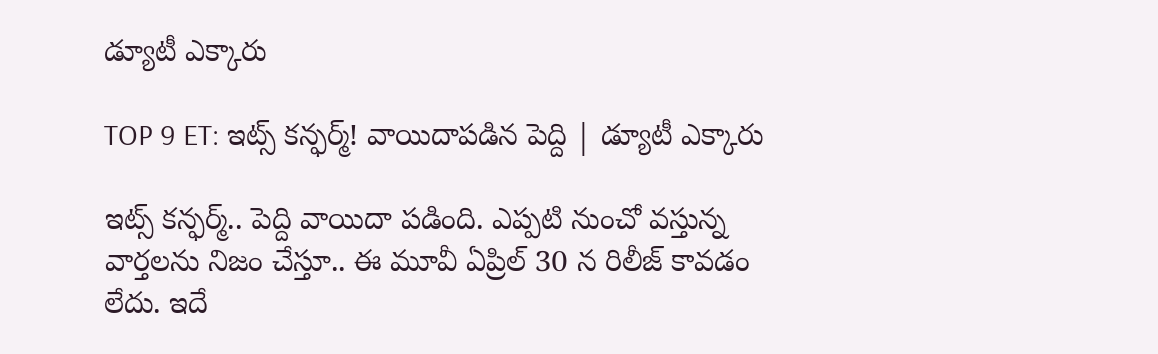డ్యూటీ ఎక్కారు

TOP 9 ET: ఇట్స్ కన్ఫర్మ్‌! వాయిదాపడిన పెద్ది | డ్యూటీ ఎక్కారు

ఇట్స్ కన్ఫర్మ్‌.. పెద్ది వాయిదా పడింది. ఎప్పటి నుంచో వస్తున్న వార్తలను నిజం చేస్తూ.. ఈ మూవీ ఏప్రిల్ 30 న రిలీజ్ కావడం లేదు. ఇదే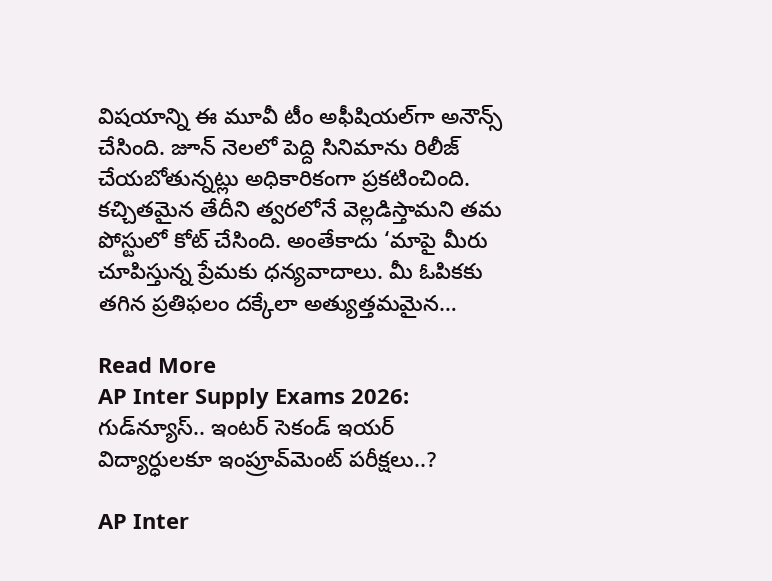విషయాన్ని ఈ మూవీ టీం అఫీషియల్‌గా అనౌన్స్ చేసింది. జూన్ నెలలో పెద్ది సినిమాను రిలీజ్ చేయబోతున్నట్లు అధికారికంగా ప్రకటించింది. కచ్చితమైన తేదీని త్వరలోనే వెల్లడిస్తామని తమ పోస్టులో కోట్ చేసింది. అంతేకాదు ‘మాపై మీరు చూపిస్తున్న ప్రేమకు ధన్యవాదాలు. మీ ఓపికకు తగిన ప్రతిఫలం దక్కేలా అత్యుత్తమమైన…

Read More
AP Inter Supply Exams 2026: గుడ్‌న్యూస్.. ఇంటర్ సెకండ్ ఇయర్‌ విద్యార్ధులకూ ఇంప్రూవ్‌మెంట్ పరీక్షలు..?

AP Inter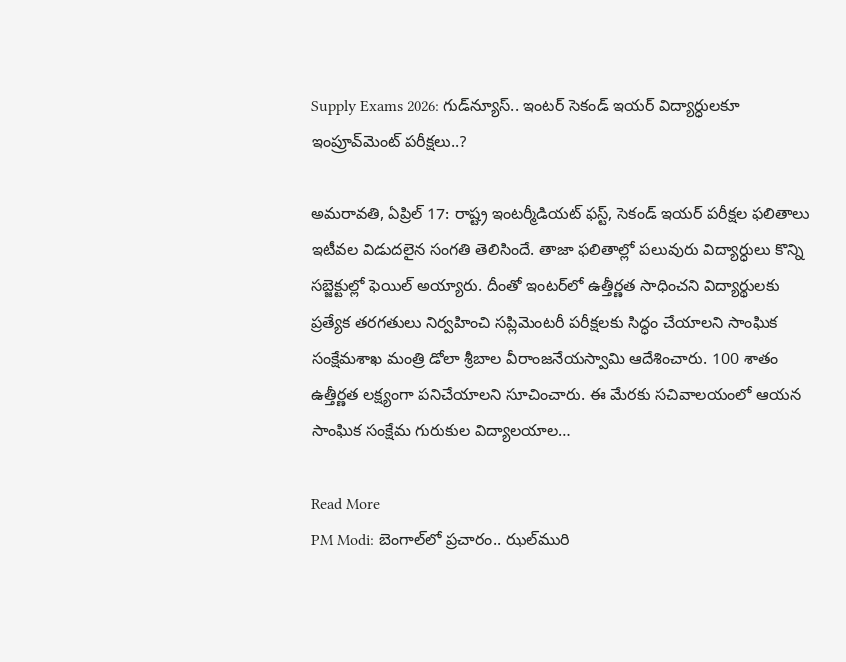Supply Exams 2026: గుడ్‌న్యూస్.. ఇంటర్ సెకండ్ ఇయర్‌ విద్యార్ధులకూ ఇంప్రూవ్‌మెంట్ పరీక్షలు..?

అమరావతి, ఏప్రిల్ 17: రాష్ట్ర ఇంటర్మీడియట్ ఫస్ట్, సెకండ్‌ ఇయర్‌ పరీక్షల ఫలితాలు ఇటీవల విడుదలైన సంగతి తెలిసిందే. తాజా ఫలితాల్లో పలువురు విద్యార్ధులు కొన్ని సబ్జెక్టుల్లో ఫెయిల్ అయ్యారు. దీంతో ఇంటర్‌లో ఉత్తీర్ణత సాధించని విద్యార్థులకు ప్రత్యేక తరగతులు నిర్వహించి సప్లిమెంటరీ పరీక్షలకు సిద్ధం చేయాలని సాంఘిక సంక్షేమశాఖ మంత్రి డోలా శ్రీబాల వీరాంజనేయస్వామి ఆదేశించారు. 100 శాతం ఉత్తీర్ణత లక్ష్యంగా పనిచేయాలని సూచించారు. ఈ మేరకు సచివాలయంలో ఆయన సాంఘిక సంక్షేమ గురుకుల విద్యాలయాల…

Read More
PM Modi: బెంగాల్‌లో ప్రచారం.. ఝల్‌మురి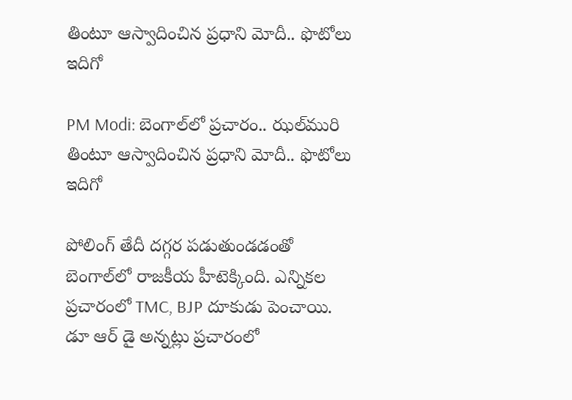తింటూ ఆస్వాదించిన ప్రధాని మోదీ.. ఫొటోలు ఇదిగో

PM Modi: బెంగాల్‌లో ప్రచారం.. ఝల్‌మురి తింటూ ఆస్వాదించిన ప్రధాని మోదీ.. ఫొటోలు ఇదిగో

పోలింగ్‌ తేదీ దగ్గర పడుతుండడంతో బెంగాల్‌లో రాజకీయ హీటెక్కింది. ఎన్నికల ప్రచారంలో TMC, BJP దూకుడు పెంచాయి. డూ ఆర్‌ డై అన్నట్లు ప్రచారంలో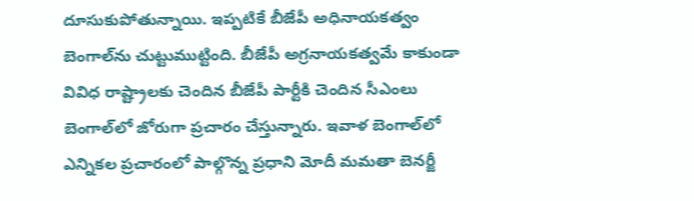దూసుకుపోతున్నాయి. ఇప్పటికే బీజేపీ అధినాయకత్వం బెంగాల్‌ను చుట్టుముట్టింది. బీజేపీ అగ్రనాయకత్వమే కాకుండా వివిధ రాష్ట్రాలకు చెందిన బీజేపీ పార్టీకి చెందిన సీఎంలు బెంగాల్‌లో జోరుగా ప్రచారం చేస్తున్నారు. ఇవాళ బెంగాల్‌లో ఎన్నికల ప్రచారంలో పాల్గొన్న ప్రధాని మోదీ మమతా బెనర్జీ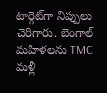టార్గెట్‌గా నిప్పులు చెరిగారు. బెంగాల్‌ మహిళలను TMC మళ్లీ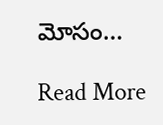మోసం…

Read More